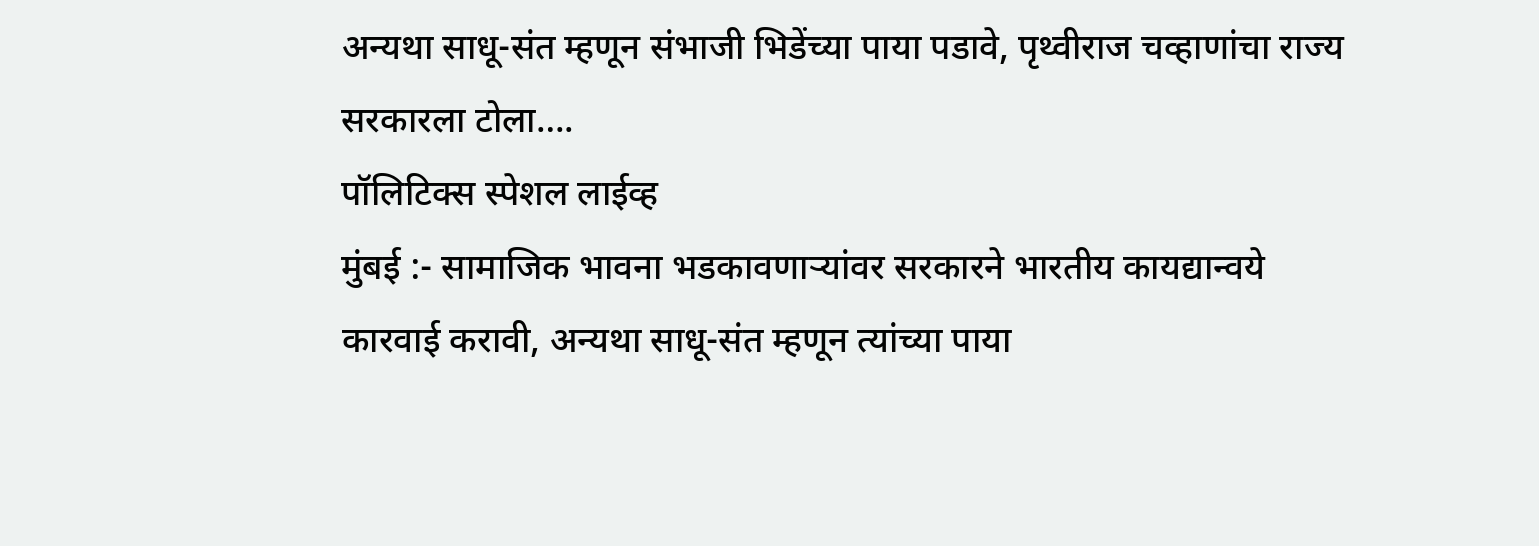अन्यथा साधू-संत म्हणून संभाजी भिडेंच्या पाया पडावे, पृथ्वीराज चव्हाणांचा राज्य सरकारला टोला….
पॉलिटिक्स स्पेशल लाईव्ह
मुंबई :- सामाजिक भावना भडकावणाऱ्यांवर सरकारने भारतीय कायद्यान्वये कारवाई करावी, अन्यथा साधू-संत म्हणून त्यांच्या पाया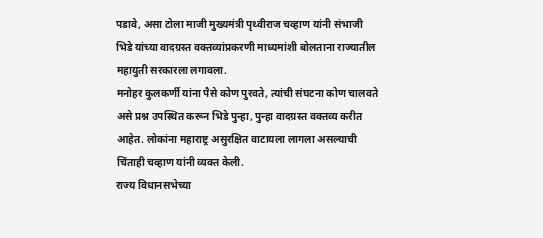पडावे, असा टोला माजी मुख्यमंत्री पृथ्वीराज चव्हाण यांनी संभाजी भिडे यांच्या वादग्रस्त वक्तव्यांप्रकरणी माध्यमांशी बोलताना राज्यातील महायुती सरकारला लगावला.
मनोहर कुलकर्णी यांना पैसे कोण पुरवते, त्यांची संघटना कोण चालवते असे प्रश्न उपस्थित करून भिडे पुन्हा, पुन्हा वादग्रस्त वक्तव्य करीत आहेत. लोकांना महाराष्ट्र असुरक्षित वाटायला लागला असल्याची चिंताही चव्हाण यांनी व्यक्त केली.
राज्य विधानसभेच्या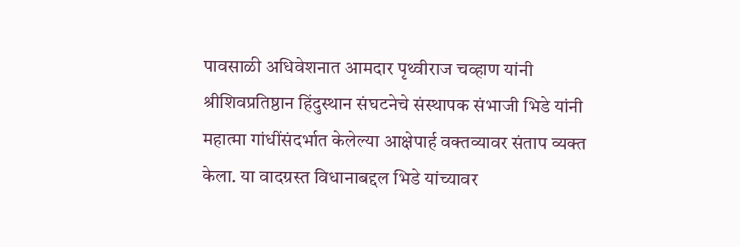पावसाळी अधिवेशनात आमदार पृथ्वीराज चव्हाण यांनी श्रीशिवप्रतिष्ठान हिंदुस्थान संघटनेचे संस्थापक संभाजी भिडे यांनी महात्मा गांधींसंदर्भात केलेल्या आक्षेपार्ह वक्तव्यावर संताप व्यक्त केला. या वादग्रस्त विधानाबद्दल भिडे यांच्यावर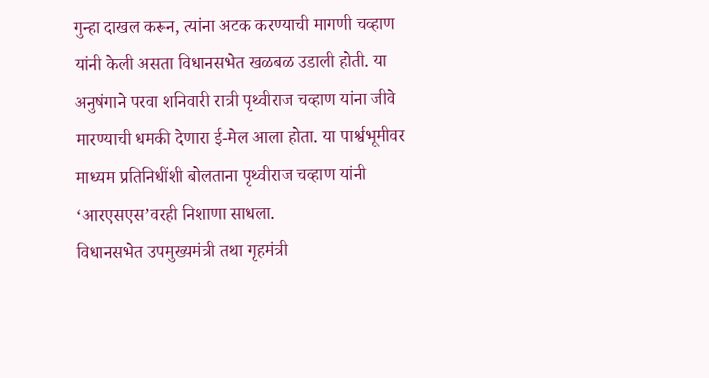गुन्हा दाखल करून, त्यांना अटक करण्याची मागणी चव्हाण यांनी केली असता विधानसभेत खळबळ उडाली होती. या अनुषंगाने परवा शनिवारी रात्री पृथ्वीराज चव्हाण यांना जीवे मारण्याची धमकी देणारा ई-मेल आला होता. या पार्श्वभूमीवर माध्यम प्रतिनिधींशी बोलताना पृथ्वीराज चव्हाण यांनी ‘आरएसएस’वरही निशाणा साधला.
विधानसभेत उपमुख्यमंत्री तथा गृहमंत्री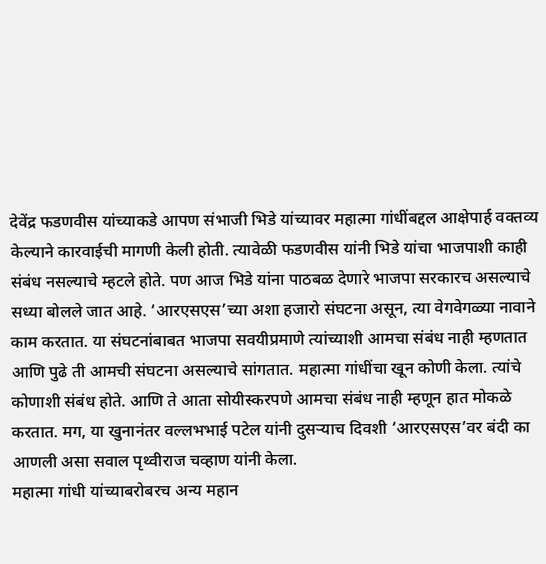देवेंद्र फडणवीस यांच्याकडे आपण संभाजी भिडे यांच्यावर महात्मा गांधींबद्दल आक्षेपार्ह वक्तव्य केल्याने कारवाईची मागणी केली होती. त्यावेळी फडणवीस यांनी भिडे यांचा भाजपाशी काही संबंध नसल्याचे म्हटले होते. पण आज भिडे यांना पाठबळ देणारे भाजपा सरकारच असल्याचे सध्या बोलले जात आहे. ‘आरएसएस’च्या अशा हजारो संघटना असून, त्या वेगवेगळ्या नावाने काम करतात. या संघटनांबाबत भाजपा सवयीप्रमाणे त्यांच्याशी आमचा संबंध नाही म्हणतात आणि पुढे ती आमची संघटना असल्याचे सांगतात. महात्मा गांधींचा खून कोणी केला. त्यांचे कोणाशी संबंध होते. आणि ते आता सोयीस्करपणे आमचा संबंध नाही म्हणून हात मोकळे करतात. मग, या खुनानंतर वल्लभभाई पटेल यांनी दुसऱ्याच दिवशी ‘आरएसएस’वर बंदी का आणली असा सवाल पृथ्वीराज चव्हाण यांनी केला.
महात्मा गांधी यांच्याबरोबरच अन्य महान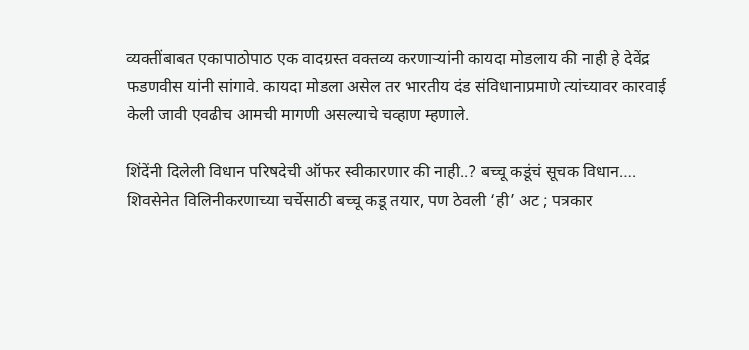व्यक्तींबाबत एकापाठोपाठ एक वादग्रस्त वक्तव्य करणाऱ्यांनी कायदा मोडलाय की नाही हे देवेंद्र फडणवीस यांनी सांगावे. कायदा मोडला असेल तर भारतीय दंड संविधानाप्रमाणे त्यांच्यावर कारवाई केली जावी एवढीच आमची मागणी असल्याचे चव्हाण म्हणाले.

शिंदेंनी दिलेली विधान परिषदेची ऑफर स्वीकारणार की नाही..? बच्चू कडूंचं सूचक विधान….
शिवसेनेत विलिनीकरणाच्या चर्चेसाठी बच्चू कडू तयार, पण ठेवली ‘ही’ अट ; पत्रकार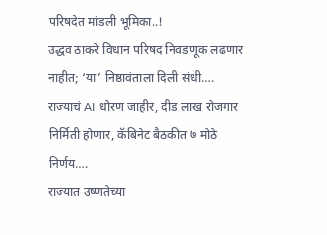परिषदेत मांडली भूमिका..!
उद्धव ठाकरे विधान परिषद निवडणूक लढणार नाहीत; ‘या’ निष्ठावंताला दिली संधी….
राज्याचं AI धोरण जाहीर, दीड लाख रोजगार निर्मिती होणार, कॅबिनेट बैठकीत ७ मोठे निर्णय….
राज्यात उष्णतेच्या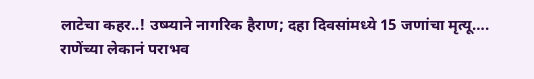लाटेचा कहर..! उष्म्याने नागरिक हैराण; दहा दिवसांमध्ये 15 जणांचा मृत्यू….
राणेंच्या लेकानं पराभव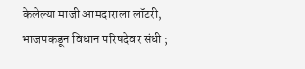केलेल्या माजी आमदाराला लॉटरी, भाजपकडून विधान परिषदेवर संधी ;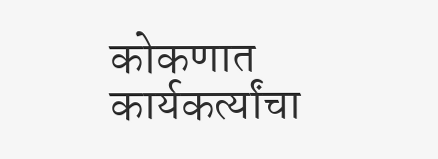कोकणात कार्यकर्त्यांचा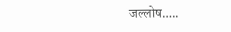जल्लोष…..